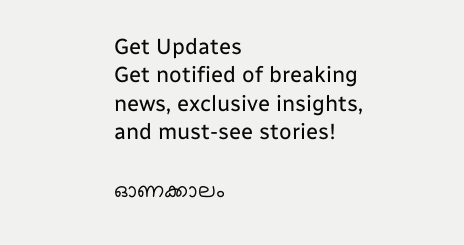Get Updates
Get notified of breaking news, exclusive insights, and must-see stories!

ഓണക്കാലം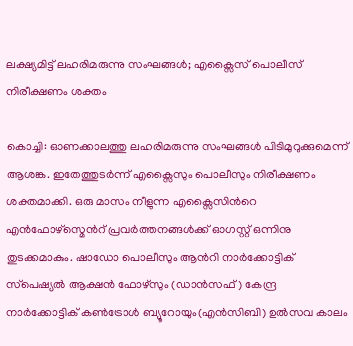ലക്ഷ്യമിട്ട് ലഹരിമരുന്നു സംഘങ്ങൾ; എക്സൈസ് പൊലീസ് നിരീക്ഷണം ശക്തം

കൊച്ചി: ഓണക്കാലത്തു ലഹരിമരുന്നു സംഘങ്ങൾ പിടിമുറുക്കുമെന്ന് ആശങ്ക. ഇതേത്തുടർന്ന് എക്സൈസും പൊലീസും നിരീക്ഷണം ശക്തമാക്കി. ഒരു മാസം നീളുന്ന എക്സൈസിന്‍റെ എൻഫോഴ്സ്മെന്‍റ് പ്രവർത്തനങ്ങൾക്ക് ഓഗസ്റ്റ് ഒന്നിനു തുടക്കമാകും. ഷാഡോ പൊലീസും ആന്‍റി നാർക്കോട്ടിക് സ‌്പെഷ്യൽ ആക്ഷൻ ഫോഴ്സും (ഡാൻസഫ്) കേന്ദ്ര നാർക്കോട്ടിക് കൺട്രോൾ ബ്യൂറോയും(എൻസിബി) ഉൽസവ കാലം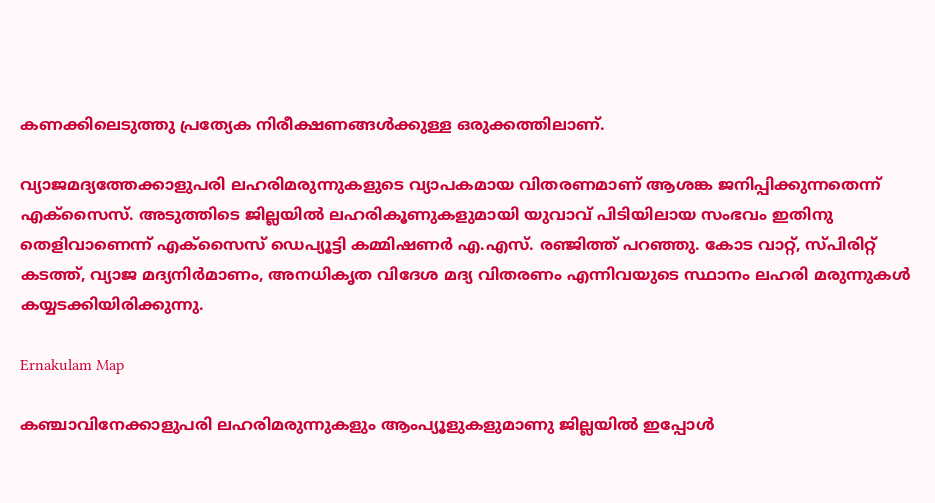കണക്കിലെടുത്തു പ്രത്യേക നിരീക്ഷണങ്ങൾക്കുള്ള ഒരുക്കത്തിലാണ്.

വ്യാജമദ്യത്തേക്കാളുപരി ലഹരിമരുന്നുകളുടെ വ്യാപകമായ വിതരണമാണ് ആശങ്ക ജനിപ്പിക്കുന്നതെന്ന് എക്സൈസ്. അടുത്തിടെ ജില്ലയിൽ ലഹരികൂണുകളുമായി യുവാവ് പിടിയിലായ സംഭവം ഇതിനു തെളിവാണെന്ന് എക്സൈസ് ഡെപ്യൂട്ടി കമ്മിഷണർ എ.എസ്. രഞ്ജിത്ത് പറഞ്ഞു. കോട വാറ്റ്, സ്പിരിറ്റ് കടത്ത്, വ്യാജ മദ്യനിർമാണം, അനധിക‌ൃത വിദേശ മദ്യ വിതരണം എന്നിവ‍യുടെ സ്ഥാനം ലഹരി മരുന്നുകൾ കയ്യടക്കിയിരിക്കുന്നു.

Ernakulam Map

കഞ്ചാവിനേക്കാളുപരി ലഹരിമരുന്നുകളും ആംപ്യൂളുകളുമാണു ജില്ലയിൽ ഇപ്പോൾ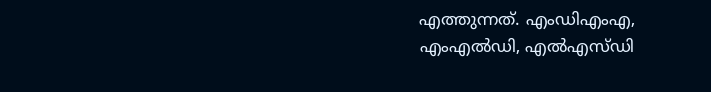എത്തുന്നത്. എംഡിഎംഎ, എംഎൽഡി, എൽഎസ്ഡി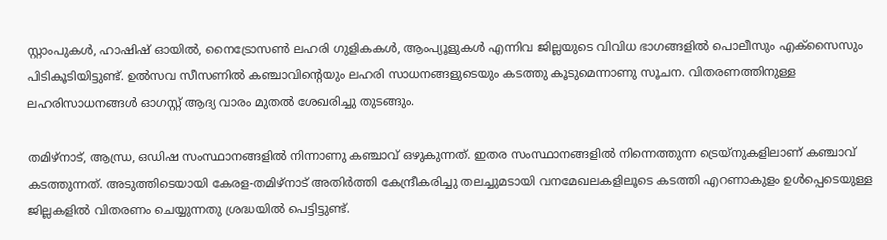സ്റ്റാംപുകൾ, ഹാഷിഷ് ഓയിൽ, നൈട്രോസൺ ലഹരി ഗുളികകൾ, ആംപ്യൂളുകൾ എന്നിവ ജില്ലയുടെ വിവിധ ഭാഗങ്ങളിൽ പൊലീസും എക്സൈസും പിടികൂടിയിട്ടുണ്ട്. ഉൽസവ സീസണിൽ കഞ്ചാവിന്‍റെയും ലഹരി സാധനങ്ങളുടെയും കടത്തു കൂടുമെന്നാണു സൂചന. വിതരണത്തിനുള്ള ലഹരിസാധനങ്ങൾ ഓഗസ്റ്റ് ആദ്യ വാരം മുതൽ ശേഖരിച്ചു തുടങ്ങും.

തമിഴ്നാട്, ആന്ധ്ര, ഒഡിഷ സംസ്ഥാനങ്ങളിൽ നിന്നാണു കഞ്ചാവ് ഒഴുകുന്നത്. ഇതര സംസ്ഥാനങ്ങളിൽ നിന്നെത്തുന്ന ട്രെയ്നുകളിലാണ് കഞ്ചാവ് കടത്തുന്നത്. അടുത്തിടെയായി കേരള-തമിഴ്നാട് അതിർത്തി കേന്ദ്രീകരിച്ചു തലച്ചുമടായി വനമേഖലകളിലൂടെ കടത്തി എറണാകുളം ഉൾപ്പെടെയുള്ള ജില്ലകളിൽ വിതരണം ചെയ്യുന്നതു ശ്രദ്ധയിൽ പെട്ടിട്ടുണ്ട്.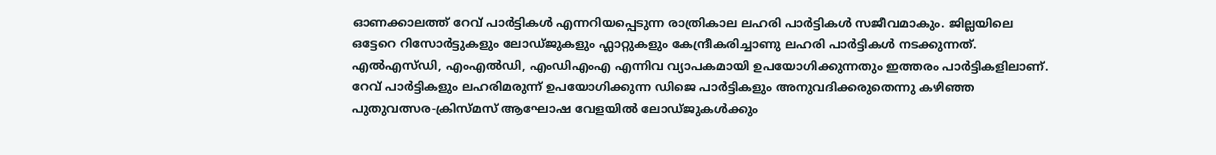ഓണക്കാലത്ത് റേവ് പാർട്ടികൾ എന്നറിയപ്പെടുന്ന രാത്രികാല ലഹരി പാർട്ടികൾ സജീവമാകും. ജില്ലയിലെ ഒട്ടേറെ റിസോർട്ടുകളും ലോഡ്ജുകളും ഫ്ലാറ്റുകളും കേന്ദ്രീകരിച്ചാണു ലഹരി പാർട്ടികൾ നടക്കുന്നത്. എൽഎസ്ഡി, എംഎൽഡി, എംഡിഎംഎ എന്നിവ വ്യാപകമായി ഉപയോഗിക്കുന്നതും ഇത്തരം പാർട്ടികളിലാണ്. റേവ് പാർട്ടികളും ലഹരിമരുന്ന് ഉപയോഗിക്കുന്ന ഡിജെ പാർട്ടികളും അനുവദിക്കരുതെന്നു കഴിഞ്ഞ പുതുവത്സര-ക്രിസ്മസ് ആഘോഷ വേളയിൽ ലോഡ്ജുകൾക്കും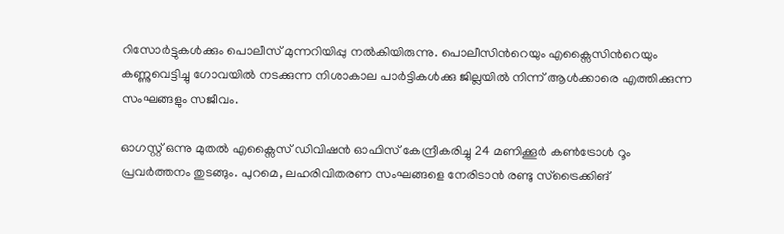റിസോർട്ടുകൾക്കും പൊലീസ് മുന്നറിയിപ്പു നൽകിയിരുന്നു. പൊലീസിന്‍റെയും എക്സൈസിന്‍റെയും കണ്ണുവെട്ടിച്ചു ഗോവയിൽ നടക്കുന്ന നിശാകാല പാർട്ടികൾക്കു ജില്ലയിൽ നിന്ന് ആൾക്കാരെ എത്തിക്കുന്ന സംഘങ്ങളും സജീവം.

ഓഗസ്റ്റ് ഒന്നു മുതൽ എക്സൈസ് ഡിവിഷൻ ഓഫിസ് കേന്ദ്രീകരിച്ചു 24 മണിക്കൂർ കൺട്രോൾ റൂം പ്രവർത്തനം തുടങ്ങും. പുറമെ, ലഹരിവിതരണ സംഘങ്ങളെ നേരിടാൻ രണ്ടു സ്ട്രൈക്കിങ്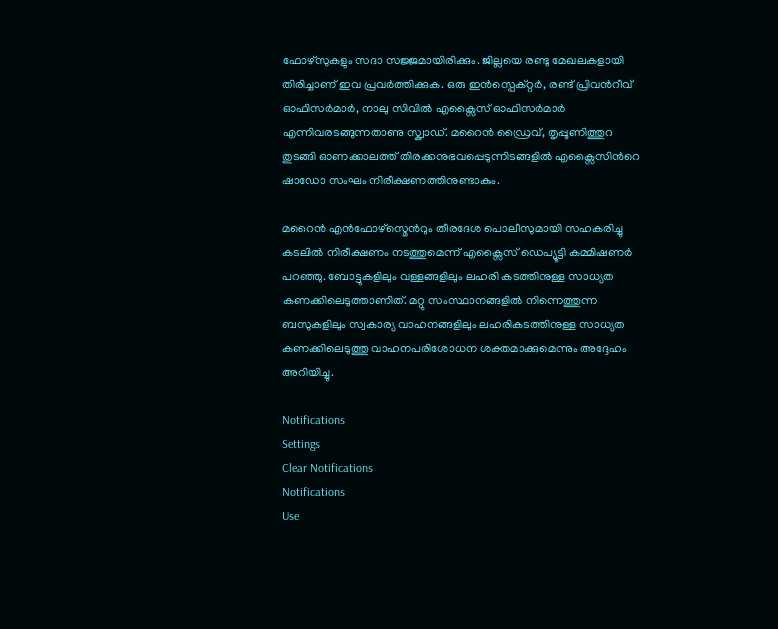ഫോഴ്സുകളും സദാ സജ്ജമായിരിക്കും. ജില്ലയെ രണ്ടു മേഖലകളായി തിരിച്ചാണ് ഇവ പ്രവർത്തിക്കുക. ഒരു ഇൻസ്പെക്റ്റർ, രണ്ട് പ്രിവന്‍റീവ് ഓഫിസർമാർ, നാലു സിവിൽ എക്സൈസ് ഓഫിസർമാർ എന്നിവരടങ്ങുന്നതാണു സ്ക്വാഡ്. മറൈൻ ഡ്രൈവ്, തൃപ്പൂണിത്തുറ തുടങ്ങി ഓണക്കാലത്ത് തിരക്കനുഭവപ്പെടുന്നിടങ്ങളിൽ എക്സൈസിന്‍റെ ഷാഡോ സംഘം നിരീക്ഷണത്തിനുണ്ടാകും.

മറൈൻ എൻഫോഴ്സ്മെന്‍റും തീരദേശ പൊലീസുമായി സഹകരിച്ചു കടലിൽ നിരീക്ഷണം നടത്തുമെന്ന് എക്സൈസ് ഡെപ്യൂട്ടി കമ്മിഷണർ പറഞ്ഞു. ബോട്ടുകളിലും വള്ളങ്ങളിലും ലഹരി കടത്തിനുള്ള സാധ്യത കണക്കിലെടുത്താണിത്. മറ്റു സംസ്ഥാനങ്ങളിൽ നിന്നെത്തുന്ന ബസുകളിലും സ്വകാര്യ വാഹനങ്ങളിലും ലഹരികടത്തിനുള്ള സാധ്യത കണക്കിലെടുത്തു വാഹനപരിശോധന ശക്തമാക്കുമെന്നും അദ്ദേഹം അറിയിച്ചു.

Notifications
Settings
Clear Notifications
Notifications
Use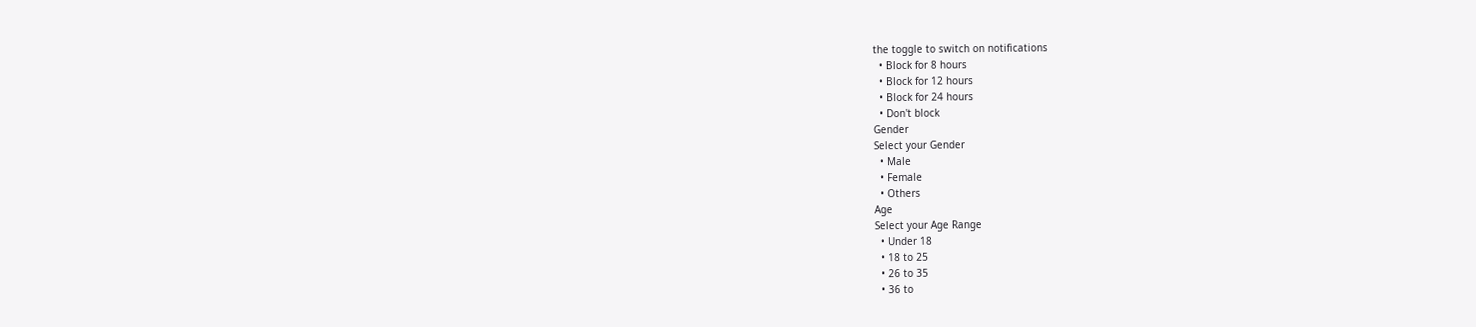the toggle to switch on notifications
  • Block for 8 hours
  • Block for 12 hours
  • Block for 24 hours
  • Don't block
Gender
Select your Gender
  • Male
  • Female
  • Others
Age
Select your Age Range
  • Under 18
  • 18 to 25
  • 26 to 35
  • 36 to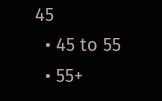45
  • 45 to 55
  • 55+